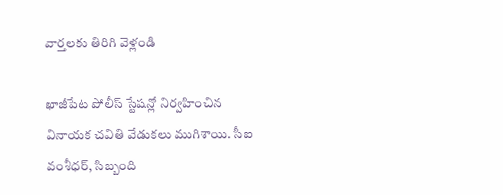వార్తలకు తిరిగి వెళ్లండి

ఖాజీపేట పోలీస్ స్టేషన్లో నిర్వహించిన వినాయక చవితి వేడుకలు ముగిశాయి. సీఐ వంశీధర్, సిబ్బంది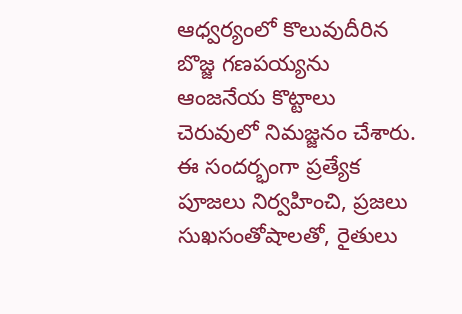ఆధ్వర్యంలో కొలువుదీరిన బొజ్జ గణపయ్యను ఆంజనేయ కొట్టాలు చెరువులో నిమజ్జనం చేశారు.
ఈ సందర్భంగా ప్రత్యేక పూజలు నిర్వహించి, ప్రజలు సుఖసంతోషాలతో, రైతులు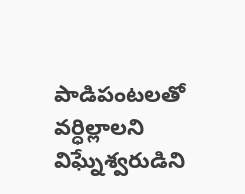పాడిపంటలతో వర్ధిల్లాలని విఘ్నేశ్వరుడిని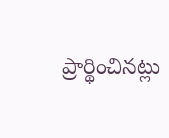ప్రార్థించినట్లు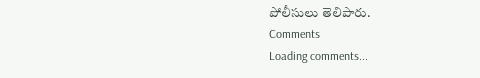పోలీసులు తెలిపారు.
Comments
Loading comments...